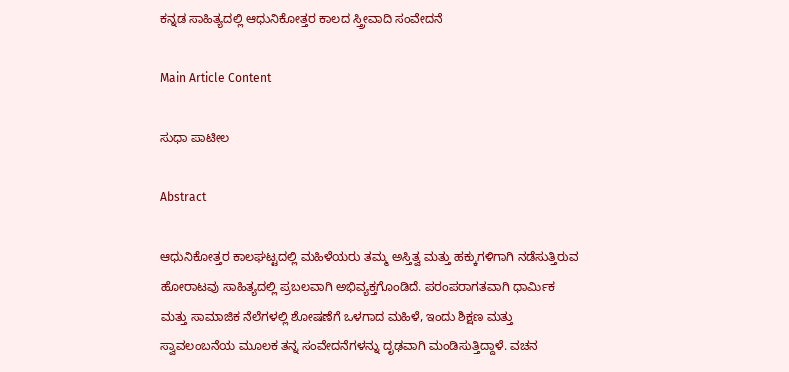ಕನ್ನಡ ಸಾಹಿತ್ಯದಲ್ಲಿ ಆಧುನಿಕೋತ್ತರ ಕಾಲದ ಸ್ತ್ರೀವಾದಿ ಸಂವೇದನೆ

Main Article Content

ಸುಧಾ ಪಾಟೀಲ

Abstract

ಆಧುನಿಕೋತ್ತರ ಕಾಲಘಟ್ಟದಲ್ಲಿ ಮಹಿಳೆಯರು ತಮ್ಮ ಅಸ್ತಿತ್ವ ಮತ್ತು ಹಕ್ಕುಗಳಿಗಾಗಿ ನಡೆಸುತ್ತಿರುವ ಹೋರಾಟವು ಸಾಹಿತ್ಯದಲ್ಲಿ ಪ್ರಬಲವಾಗಿ ಅಭಿವ್ಯಕ್ತಗೊಂಡಿದೆ. ಪರಂಪರಾಗತವಾಗಿ ಧಾರ್ಮಿಕ ಮತ್ತು ಸಾಮಾಜಿಕ ನೆಲೆಗಳಲ್ಲಿ ಶೋಷಣೆಗೆ ಒಳಗಾದ ಮಹಿಳೆ, ಇಂದು ಶಿಕ್ಷಣ ಮತ್ತು ಸ್ವಾವಲಂಬನೆಯ ಮೂಲಕ ತನ್ನ ಸಂವೇದನೆಗಳನ್ನು ದೃಢವಾಗಿ ಮಂಡಿಸುತ್ತಿದ್ದಾಳೆ. ವಚನ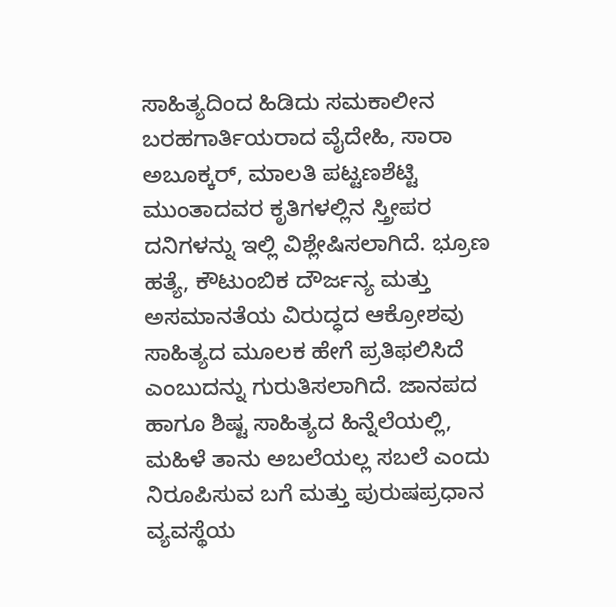ಸಾಹಿತ್ಯದಿಂದ ಹಿಡಿದು ಸಮಕಾಲೀನ ಬರಹಗಾರ್ತಿಯರಾದ ವೈದೇಹಿ, ಸಾರಾ ಅಬೂಕ್ಕರ್, ಮಾಲತಿ ಪಟ್ಟಣಶೆಟ್ಟಿ ಮುಂತಾದವರ ಕೃತಿಗಳಲ್ಲಿನ ಸ್ತ್ರೀಪರ ದನಿಗಳನ್ನು ಇಲ್ಲಿ ವಿಶ್ಲೇಷಿಸಲಾಗಿದೆ. ಭ್ರೂಣ ಹತ್ಯೆ, ಕೌಟುಂಬಿಕ ದೌರ್ಜನ್ಯ ಮತ್ತು ಅಸಮಾನತೆಯ ವಿರುದ್ಧದ ಆಕ್ರೋಶವು ಸಾಹಿತ್ಯದ ಮೂಲಕ ಹೇಗೆ ಪ್ರತಿಫಲಿಸಿದೆ ಎಂಬುದನ್ನು ಗುರುತಿಸಲಾಗಿದೆ. ಜಾನಪದ ಹಾಗೂ ಶಿಷ್ಟ ಸಾಹಿತ್ಯದ ಹಿನ್ನೆಲೆಯಲ್ಲಿ, ಮಹಿಳೆ ತಾನು ಅಬಲೆಯಲ್ಲ ಸಬಲೆ ಎಂದು ನಿರೂಪಿಸುವ ಬಗೆ ಮತ್ತು ಪುರುಷಪ್ರಧಾನ ವ್ಯವಸ್ಥೆಯ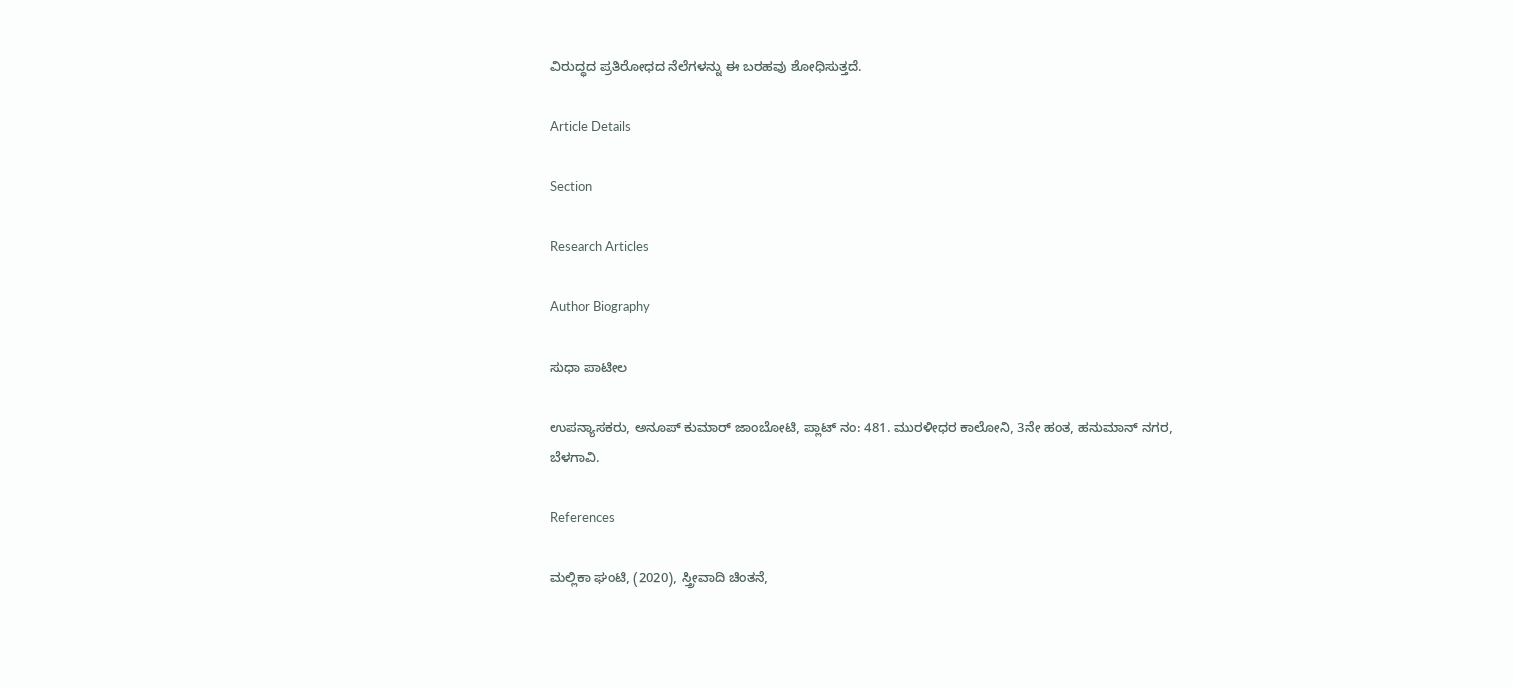ವಿರುದ್ಧದ ಪ್ರತಿರೋಧದ ನೆಲೆಗಳನ್ನು ಈ ಬರಹವು ಶೋಧಿಸುತ್ತದೆ.

Article Details

Section

Research Articles

Author Biography

ಸುಧಾ ಪಾಟೀಲ

ಉಪನ್ಯಾಸಕರು, ಅನೂಪ್ ಕುಮಾರ್ ಜಾಂಬೋಟಿ, ಪ್ಲಾಟ್ ನಂ: 481. ಮುರಳೀಧರ ಕಾಲೋನಿ, 3ನೇ ಹಂತ, ಹನುಮಾನ್ ನಗರ, ಬೆಳಗಾವಿ.

References

ಮಲ್ಲಿಕಾ ಘಂಟಿ, (2020), ಸ್ತ್ರೀವಾದಿ ಚಿಂತನೆ,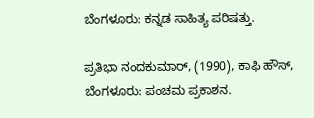ಬೆಂಗಳೂರು: ಕನ್ನಡ ಸಾಹಿತ್ಯ ಪರಿಷತ್ತು.

ಪ್ರತಿಭಾ ನಂದಕುಮಾರ್, (1990), ಕಾಫಿ ಹೌಸ್, ಬೆಂಗಳೂರು: ಪಂಚಮ ಪ್ರಕಾಶನ.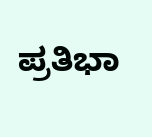ಪ್ರತಿಭಾ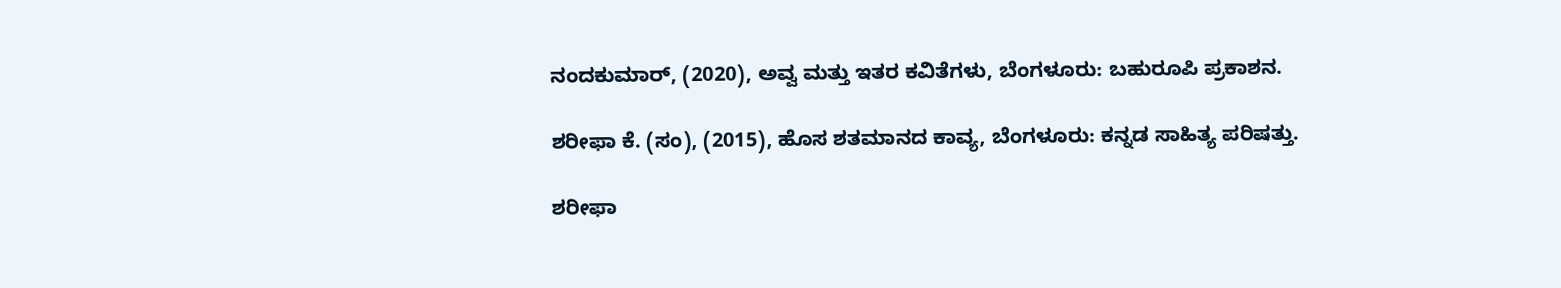ನಂದಕುಮಾರ್, (2020), ಅವ್ವ ಮತ್ತು ಇತರ ಕವಿತೆಗಳು, ಬೆಂಗಳೂರು: ಬಹುರೂಪಿ ಪ್ರಕಾಶನ.

ಶರೀಫಾ ಕೆ. (ಸಂ), (2015), ಹೊಸ ಶತಮಾನದ ಕಾವ್ಯ, ಬೆಂಗಳೂರು: ಕನ್ನಡ ಸಾಹಿತ್ಯ ಪರಿಷತ್ತು.

ಶರೀಫಾ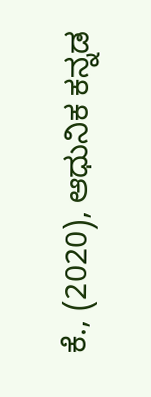ಕೆ., (2020), ಆಧುನಿಕ ಕನ್ನಡ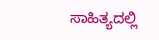ಸಾಹಿತ್ಯದಲ್ಲಿ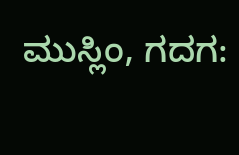ಮುಸ್ಲಿಂ, ಗದಗ: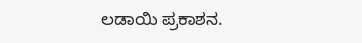ಲಡಾಯಿ ಪ್ರಕಾಶನ.